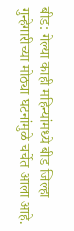बीड: गेल्या काही महिन्यांमध्ये बीड जिल्हा गुन्हेगारीच्या मोठ्या घटनांमुळे चर्चेत आला आहे.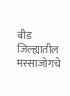बीड जिल्ह्यातील मस्साजोगचे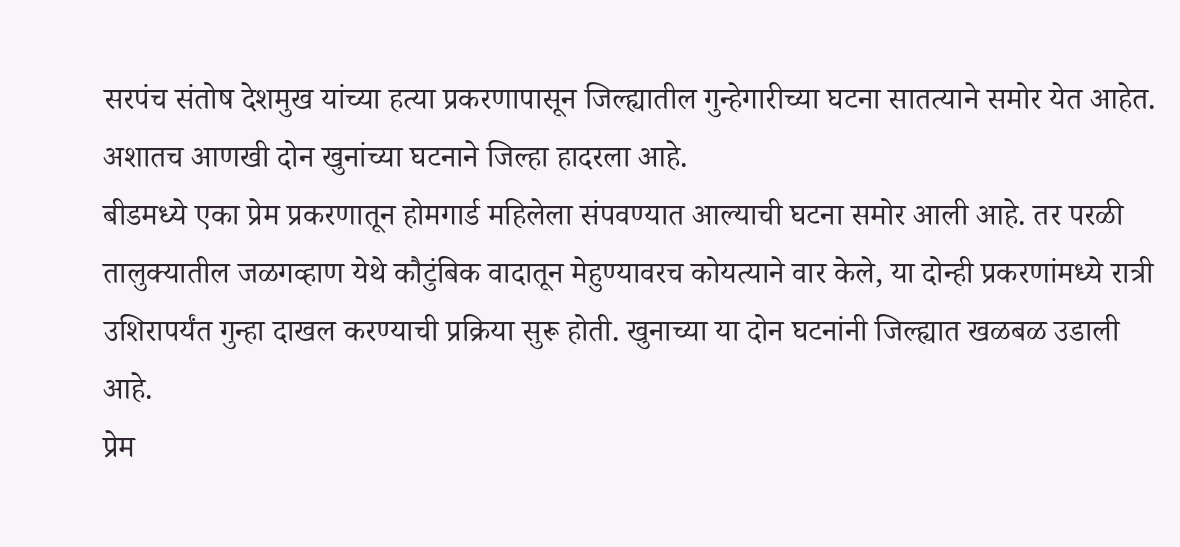सरपंच संतोष देशमुख यांच्या हत्या प्रकरणापासून जिल्ह्यातील गुन्हेगारीच्या घटना सातत्याने समोर येत आहेत. अशातच आणखी दोन खुनांच्या घटनाने जिल्हा हादरला आहे.
बीडमध्ये एका प्रेम प्रकरणातून होमगार्ड महिलेला संपवण्यात आल्याची घटना समोर आली आहे. तर परळी तालुक्यातील जळगव्हाण येथे कौटुंबिक वादातून मेहुण्यावरच कोयत्याने वार केले, या दोन्ही प्रकरणांमध्ये रात्री उशिरापर्यंत गुन्हा दाखल करण्याची प्रक्रिया सुरू होती. खुनाच्या या दोन घटनांनी जिल्ह्यात खळबळ उडाली आहे.
प्रेम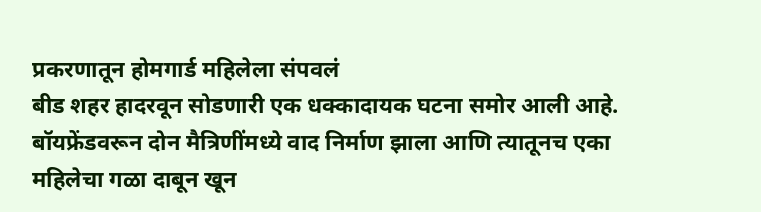प्रकरणातून होमगार्ड महिलेला संपवलं
बीड शहर हादरवून सोडणारी एक धक्कादायक घटना समोर आली आहे. बॉयफ्रेंडवरून दोन मैत्रिणींमध्ये वाद निर्माण झाला आणि त्यातूनच एका महिलेचा गळा दाबून खून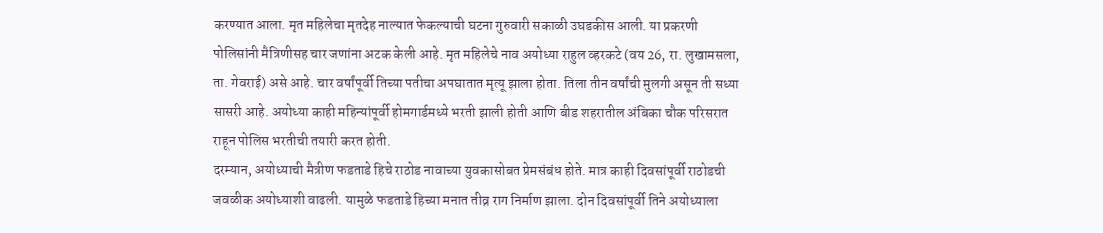करण्यात आला. मृत महिलेचा मृतदेह नाल्यात फेकल्याची घटना गुरुवारी सकाळी उघडकीस आली. या प्रकरणी पोलिसांनी मैत्रिणीसह चार जणांना अटक केली आहे. मृत महिलेचे नाव अयोध्या राहुल व्हरकटे (वय 26, रा. लुखामसला, ता. गेवराई) असे आहे. चार वर्षांपूर्वी तिच्या पतीचा अपघातात मृत्यू झाला होता. तिला तीन वर्षांची मुलगी असून ती सध्या सासरी आहे. अयोध्या काही महिन्यांपूर्वी होमगार्डमध्ये भरती झाली होती आणि बीड शहरातील अंबिका चौक परिसरात राहून पोलिस भरतीची तयारी करत होती.
दरम्यान, अयोध्याची मैत्रीण फडताडे हिचे राठोड नावाच्या युवकासोबत प्रेमसंबंध होते. मात्र काही दिवसांपूर्वी राठोडची जवळीक अयोध्याशी वाढली. यामुळे फडताडे हिच्या मनात तीव्र राग निर्माण झाला. दोन दिवसांपूर्वी तिने अयोध्याला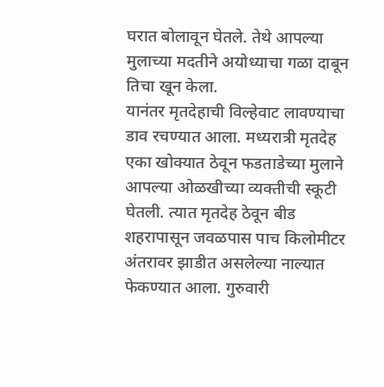घरात बोलावून घेतले. तेथे आपल्या मुलाच्या मदतीने अयोध्याचा गळा दाबून तिचा खून केला.
यानंतर मृतदेहाची विल्हेवाट लावण्याचा डाव रचण्यात आला. मध्यरात्री मृतदेह एका खोक्यात ठेवून फडताडेच्या मुलाने आपल्या ओळखीच्या व्यक्तीची स्कूटी घेतली. त्यात मृतदेह ठेवून बीड शहरापासून जवळपास पाच किलोमीटर अंतरावर झाडीत असलेल्या नाल्यात फेकण्यात आला. गुरुवारी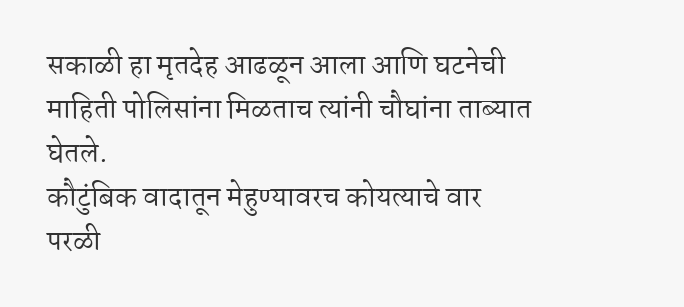सकाळी हा मृतदेह आढळून आला आणि घटनेची माहिती पोलिसांना मिळताच त्यांनी चौघांना ताब्यात घेतले.
कौटुंबिक वादातून मेहुण्यावरच कोयत्याचे वार
परळी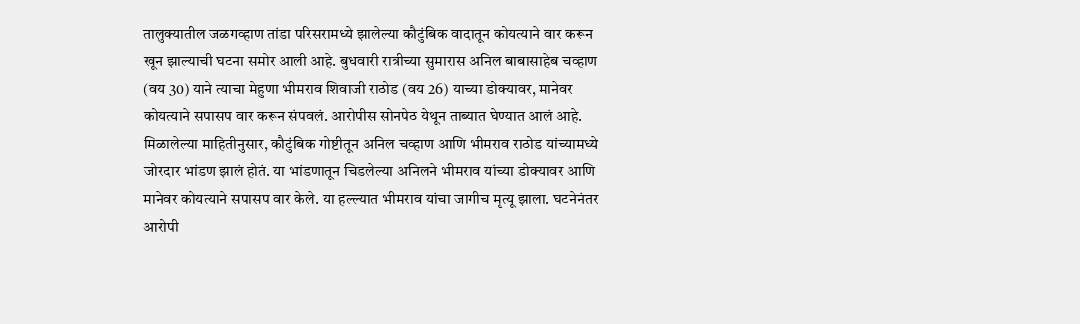तालुक्यातील जळगव्हाण तांडा परिसरामध्ये झालेल्या कौटुंबिक वादातून कोयत्याने वार करून खून झाल्याची घटना समोर आली आहे. बुधवारी रात्रीच्या सुमारास अनिल बाबासाहेब चव्हाण (वय 30) याने त्याचा मेहुणा भीमराव शिवाजी राठोड (वय 26) याच्या डोक्यावर, मानेवर कोयत्याने सपासप वार करून संपवलं. आरोपीस सोनपेठ येथून ताब्यात घेण्यात आलं आहे.
मिळालेल्या माहितीनुसार, कौटुंबिक गोष्टीतून अनिल चव्हाण आणि भीमराव राठोड यांच्यामध्ये जोरदार भांडण झालं होतं. या भांडणातून चिडलेल्या अनिलने भीमराव यांच्या डोक्यावर आणि मानेवर कोयत्याने सपासप वार केले. या हल्ल्यात भीमराव यांचा जागीच मृत्यू झाला. घटनेनंतर आरोपी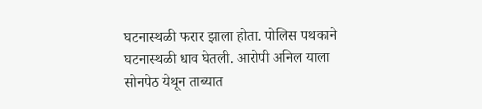घटनास्थळी फरार झाला होता. पोलिस पथकाने घटनास्थळी धाव घेतली. आरोपी अनिल याला सोनपेठ येथून ताब्यात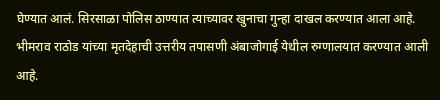घेण्यात आलं. सिरसाळा पोलिस ठाण्यात त्याच्यावर खुनाचा गुन्हा दाखल करण्यात आला आहे. भीमराव राठोड यांच्या मृतदेहाची उत्तरीय तपासणी अंबाजोगाई येथील रुग्णालयात करण्यात आली आहे.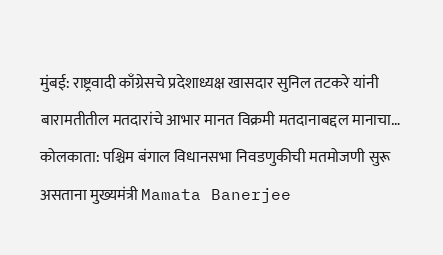मुंबई: राष्ट्रवादी काँग्रेसचे प्रदेशाध्यक्ष खासदार सुनिल तटकरे यांनी बारामतीतील मतदारांचे आभार मानत विक्रमी मतदानाबद्दल मानाचा…
कोलकाता: पश्चिम बंगाल विधानसभा निवडणुकीची मतमोजणी सुरू असताना मुख्यमंत्री Mamata Banerjee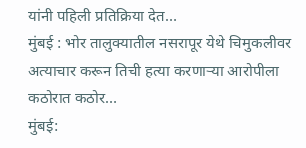यांनी पहिली प्रतिक्रिया देत…
मुंबई : भोर तालुक्यातील नसरापूर येथे चिमुकलीवर अत्याचार करून तिची हत्या करणाऱ्या आरोपीला कठोरात कठोर…
मुंबई: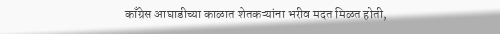काँग्रेस आघाडीच्या काळात शेतकऱ्यांना भरीव मदत मिळत होती,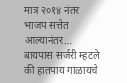मात्र २०१४ नंतर भाजप सत्तेत आल्यानंतर…
बायपास सर्जरी म्हटले की हातपाय गाळायचे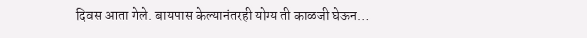दिवस आता गेले. बायपास केल्यानंतरही योग्य ती काळजी घेऊन…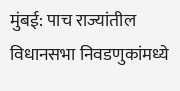मुंबई: पाच राज्यांतील विधानसभा निवडणुकांमध्ये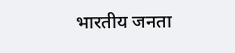भारतीय जनता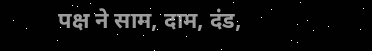पक्ष ने साम, दाम, दंड,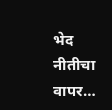भेद नीतीचा वापर…